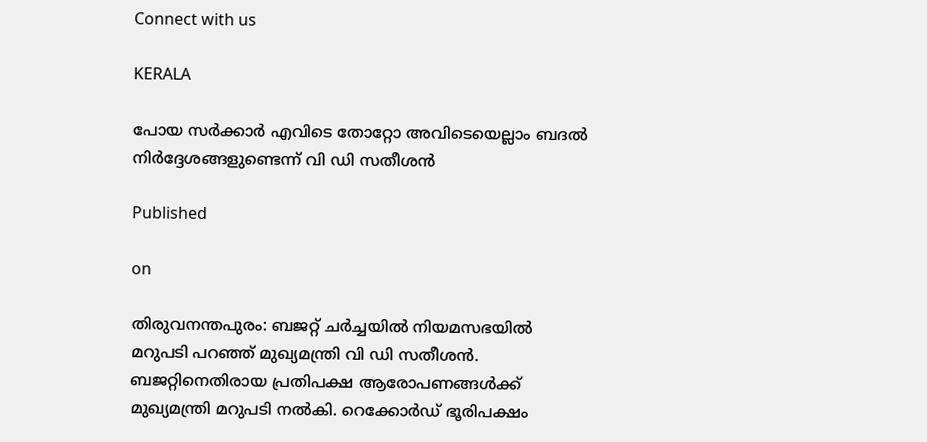Connect with us

KERALA

പോയ സർക്കാർ എവിടെ തോറ്റോ അവിടെയെല്ലാം ബദൽ നിർദ്ദേശങ്ങളുണ്ടെന്ന് വി ഡി സതീശൻ

Published

on

തിരുവനന്തപുരം: ബജറ്റ് ചര്‍ച്ചയില്‍ നിയമസഭയില്‍ മറുപടി പറഞ്ഞ് മുഖ്യമന്ത്രി വി ഡി സതീശന്‍. ബജറ്റിനെതിരായ പ്രതിപക്ഷ ആരോപണങ്ങൾക്ക് മുഖ്യമന്ത്രി മറുപടി നൽകി. റെക്കോർഡ് ഭൂരിപക്ഷം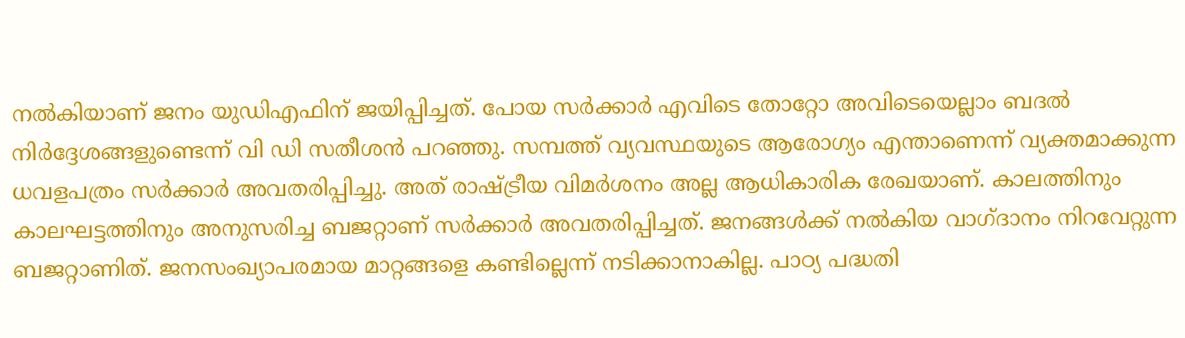നൽകിയാണ് ജനം യുഡിഎഫിന് ജയിപ്പിച്ചത്. പോയ സർക്കാർ എവിടെ തോറ്റോ അവിടെയെല്ലാം ബദൽ നിർദ്ദേശങ്ങളുണ്ടെന്ന് വി ഡി സതീശൻ പറഞ്ഞു. സമ്പത്ത് വ്യവസ്ഥയുടെ ആരോഗ്യം എന്താണെന്ന് വ്യക്തമാക്കുന്ന ധവളപത്രം സർക്കാർ അവതരിപ്പിച്ചു. അത് രാഷ്ട്രീയ വിമർശനം അല്ല ആധികാരിക രേഖയാണ്. കാലത്തിനും കാലഘട്ടത്തിനും അനുസരിച്ച ബജറ്റാണ് സർക്കാർ അവതരിപ്പിച്ചത്. ജനങ്ങൾക്ക് നൽകിയ വാഗ്ദാനം നിറവേറ്റുന്ന ബജറ്റാണിത്. ജനസംഖ്യാപരമായ മാറ്റങ്ങളെ കണ്ടില്ലെന്ന് നടിക്കാനാകില്ല. പാഠ്യ പദ്ധതി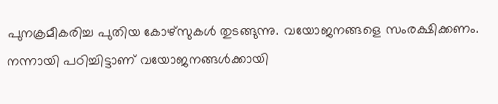പുനക്രമീകരിച്ച പുതിയ കോഴ്സുകൾ തുടങ്ങുന്നു. വയോജനങ്ങളെ സംരക്ഷിക്കണം. നന്നായി പഠിച്ചിട്ടാണ് വയോജനങ്ങൾക്കായി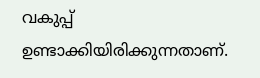വകുപ്പ് ഉണ്ടാക്കിയിരിക്കുന്നതാണ്.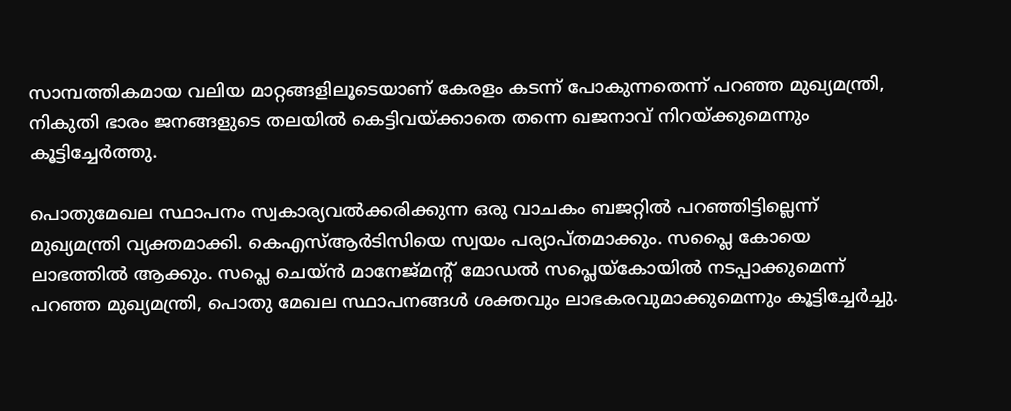സാമ്പത്തികമായ വലിയ മാറ്റങ്ങളിലൂടെയാണ് കേരളം കടന്ന് പോകുന്നതെന്ന് പറഞ്ഞ മുഖ്യമന്ത്രി, നികുതി ഭാരം ജനങ്ങളുടെ തലയിൽ കെട്ടിവയ്ക്കാതെ തന്നെ ഖജനാവ് നിറയ്ക്കുമെന്നും കൂട്ടിച്ചേർത്തു.

പൊതുമേഖല സ്ഥാപനം സ്വകാര്യവല്‍ക്കരിക്കുന്ന ഒരു വാചകം ബജറ്റിൽ പറഞ്ഞിട്ടില്ലെന്ന് മുഖ്യമന്ത്രി വ്യക്തമാക്കി. കെഎസ്ആർടിസിയെ സ്വയം പര്യാപ്തമാക്കും. സപ്ലൈ കോയെ ലാഭത്തിൽ ആക്കും. സപ്ലെ ചെയ്ൻ മാനേജ്മൻ്റ് മോഡൽ സപ്ലെയ്കോയിൽ നടപ്പാക്കുമെന്ന് പറഞ്ഞ മുഖ്യമന്ത്രി, പൊതു മേഖല സ്ഥാപനങ്ങൾ ശക്തവും ലാഭകരവുമാക്കുമെന്നും കൂട്ടിച്ചേർച്ചു.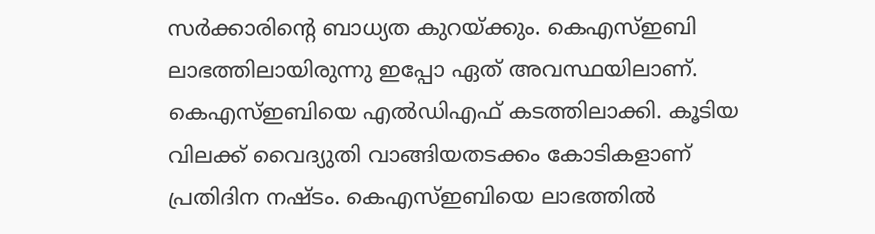സർക്കാരിന്റെ ബാധ്യത കുറയ്ക്കും. കെഎസ്ഇബി ലാഭത്തിലായിരുന്നു ഇപ്പോ ഏത് അവസ്ഥയിലാണ്. കെഎസ്ഇബിയെ എൽഡിഎഫ് കടത്തിലാക്കി. കൂടിയ വിലക്ക് വൈദ്യുതി വാങ്ങിയതടക്കം കോടികളാണ് പ്രതിദിന നഷ്ടം. കെഎസ്ഇബിയെ ലാഭത്തിൽ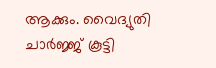ആക്കും. വൈദ്യുതി ചാർജ്ജ് കൂട്ടി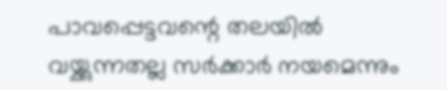പാവപ്പെട്ടവന്റെ തലയിൽ വയ്ക്കുന്നതല്ല സർക്കാർ നയമെന്നും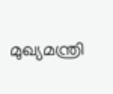മുഖ്യമന്ത്രി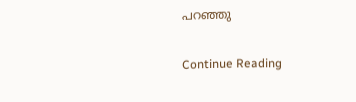പറഞ്ഞു

Continue Reading